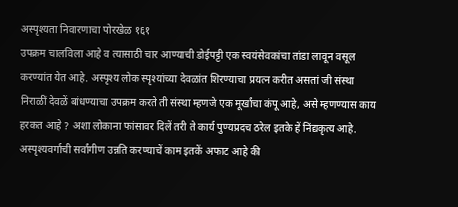अस्पृश्यता निवारणाचा पोरखेळ १६१
उपक्रम चालविला आहे व त्यासाठी चार आण्याची डोईपट्टी एक स्वयंसेवकांचा तांडा लावून वसूल करण्यांत येत आहे. अस्पृश्य लोक स्पृश्यांच्या देवळांत शिरण्याचा प्रयत्न करीत असतां जी संस्था निराळीं देवळें बांधण्याचा उपक्रम करते ती संस्था म्हणजे एक मूर्खांचा कंपू आहे, असे म्हणण्यास काय हरकत आहे ? अशा लोकाना फांसावर दिलें तरी ते कार्य पुण्यप्रदच ठरेल इतके हें निंद्यकृत्य आहे. अस्पृश्यवर्गाची सर्वांगीण उन्नति करण्याचें काम इतकें अफाट आहे की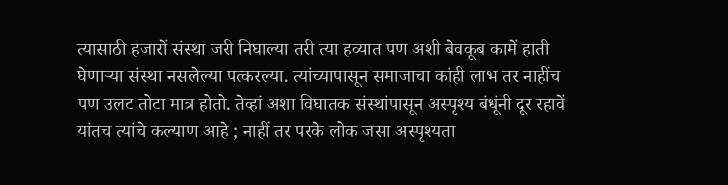त्यासाठी हजारों संस्था जरी निघाल्या तरी त्या हव्यात पण अशी बेवकूब कामें हाती घेणाऱ्या संस्था नसलेल्या पत्करल्या. त्यांच्यापासून समाजाचा कांही लाभ तर नाहींच पण उलट तोटा मात्र होतो. तेव्हां अशा विघातक संस्थांपासून अस्पृश्य बंधूंनी दूर रहावें यांतच त्यांचे कल्याण आहे ; नाहीं तर परके लोक जसा अस्पृश्यता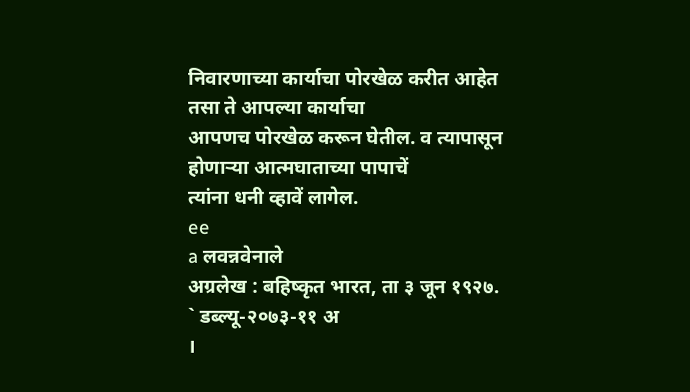निवारणाच्या कार्याचा पोरखेळ करीत आहेत तसा ते आपल्या कार्याचा
आपणच पोरखेळ करून घेतील. व त्यापासून होणाऱ्या आत्मघाताच्या पापाचें
त्यांना धनी व्हावें लागेल.
ee
a लवन्नवेनाले
अग्रलेख : बहिष्कृत भारत, ता ३ जून १९२७.
` डब्ल्यू-२०७३-११ अ
।